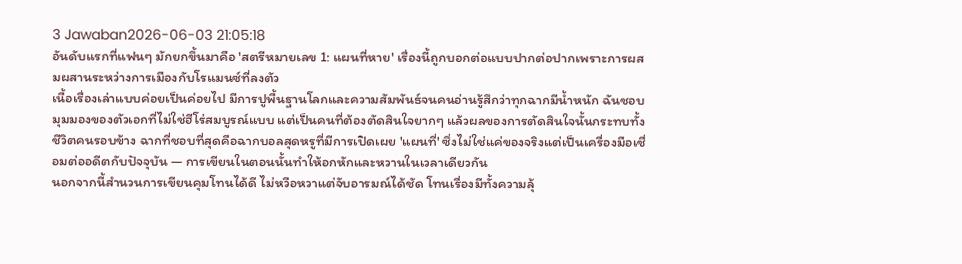3 Jawaban2026-06-03 21:05:18
อันดับแรกที่แฟนๆ มักยกขึ้นมาคือ 'สตรีหมายเลข 1: แผนที่หาย' เรื่องนี้ถูกบอกต่อแบบปากต่อปากเพราะการผสมผสานระหว่างการเมืองกับโรแมนซ์ที่ลงตัว
เนื้อเรื่องเล่าแบบค่อยเป็นค่อยไป มีการปูพื้นฐานโลกและความสัมพันธ์จนคนอ่านรู้สึกว่าทุกฉากมีน้ำหนัก ฉันชอบมุมมองของตัวเอกที่ไม่ใช่ฮีโร่สมบูรณ์แบบ แต่เป็นคนที่ต้องตัดสินใจยากๆ แล้วผลของการตัดสินใจนั้นกระทบทั้งชีวิตคนรอบข้าง ฉากที่ชอบที่สุดคือฉากบอลสุดหรูที่มีการเปิดเผย 'แผนที่' ซึ่งไม่ใช่แค่ของจริงแต่เป็นเครื่องมือเชื่อมต่ออดีตกับปัจจุบัน — การเขียนในตอนนั้นทำให้อกหักและหวานในเวลาเดียวกัน
นอกจากนี้สำนวนการเขียนคุมโทนได้ดี ไม่หวือหวาแต่จับอารมณ์ได้ชัด โทนเรื่องมีทั้งความลุ้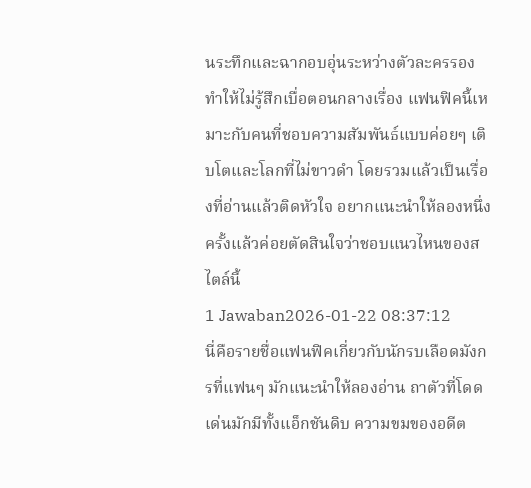นระทึกและฉากอบอุ่นระหว่างตัวละครรอง ทำให้ไม่รู้สึกเบื่อตอนกลางเรื่อง แฟนฟิคนี้เหมาะกับคนที่ชอบความสัมพันธ์แบบค่อยๆ เติบโตและโลกที่ไม่ขาวดำ โดยรวมแล้วเป็นเรื่องที่อ่านแล้วติดหัวใจ อยากแนะนำให้ลองหนึ่งครั้งแล้วค่อยตัดสินใจว่าชอบแนวไหนของสไตล์นี้
1 Jawaban2026-01-22 08:37:12
นี่คือรายชื่อแฟนฟิคเกี่ยวกับนักรบเลือดมังกรที่แฟนๆ มักแนะนำให้ลองอ่าน ถาตัวที่โดดเด่นมักมีทั้งแอ็กชันดิบ ความขมของอดีต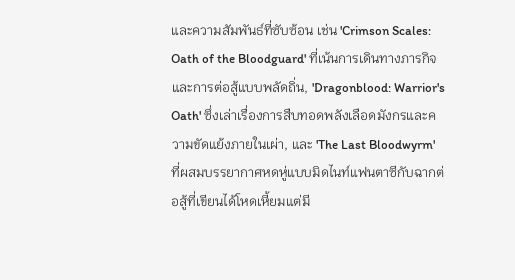และความสัมพันธ์ที่ซับซ้อน เช่น 'Crimson Scales: Oath of the Bloodguard' ที่เน้นการเดินทางภารกิจและการต่อสู้แบบพลัดถิ่น, 'Dragonblood: Warrior's Oath' ซึ่งเล่าเรื่องการสืบทอดพลังเลือดมังกรและความขัดแย้งภายในเผ่า, และ 'The Last Bloodwyrm' ที่ผสมบรรยากาศหดหู่แบบมิดไนท์แฟนตาซีกับฉากต่อสู้ที่เขียนได้โหดเหี้ยมแต่มี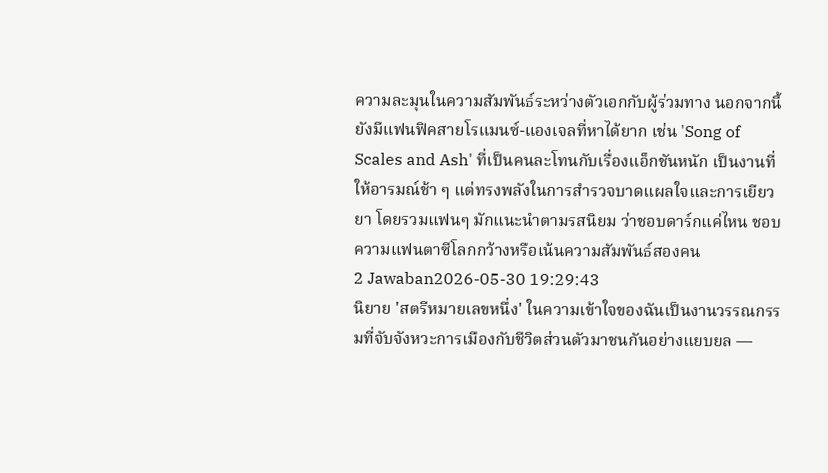ความละมุนในความสัมพันธ์ระหว่างตัวเอกกับผู้ร่วมทาง นอกจากนี้ยังมีแฟนฟิคสายโรแมนซ์-แองเจลที่หาได้ยาก เช่น 'Song of Scales and Ash' ที่เป็นคนละโทนกับเรื่องแอ็กชันหนัก เป็นงานที่ให้อารมณ์ช้า ๆ แต่ทรงพลังในการสำรวจบาดแผลใจและการเยียวยา โดยรวมแฟนๆ มักแนะนำตามรสนิยม ว่าชอบดาร์กแค่ไหน ชอบความแฟนตาซีโลกกว้างหรือเน้นความสัมพันธ์สองคน
2 Jawaban2026-05-30 19:29:43
นิยาย 'สตรีหมายเลขหนึ่ง' ในความเข้าใจของฉันเป็นงานวรรณกรรมที่จับจังหวะการเมืองกับชีวิตส่วนตัวมาชนกันอย่างแยบยล —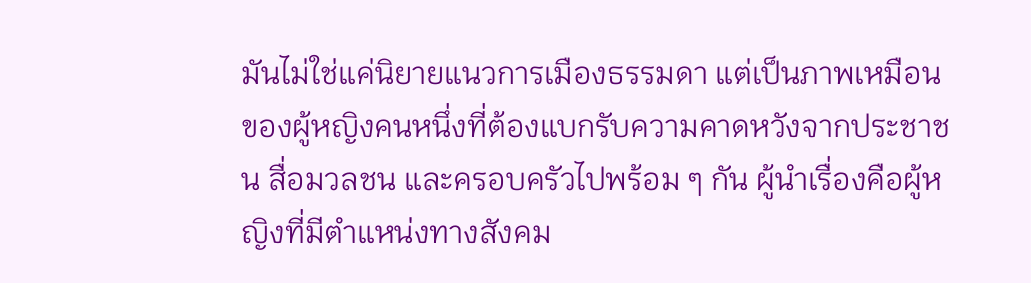มันไม่ใช่แค่นิยายแนวการเมืองธรรมดา แต่เป็นภาพเหมือนของผู้หญิงคนหนึ่งที่ต้องแบกรับความคาดหวังจากประชาชน สื่อมวลชน และครอบครัวไปพร้อม ๆ กัน ผู้นำเรื่องคือผู้หญิงที่มีตำแหน่งทางสังคม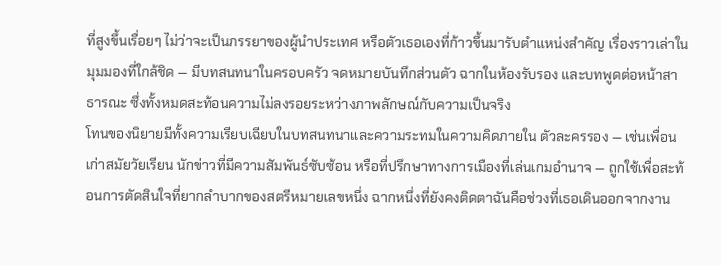ที่สูงขึ้นเรื่อยๆ ไม่ว่าจะเป็นภรรยาของผู้นำประเทศ หรือตัวเธอเองที่ก้าวขึ้นมารับตำแหน่งสำคัญ เรื่องราวเล่าในมุมมองที่ใกล้ชิด — มีบทสนทนาในครอบครัว จดหมายบันทึกส่วนตัว ฉากในห้องรับรอง และบทพูดต่อหน้าสาธารณะ ซึ่งทั้งหมดสะท้อนความไม่ลงรอยระหว่างภาพลักษณ์กับความเป็นจริง
โทนของนิยายมีทั้งความเรียบเฉียบในบทสนทนาและความระทมในความคิดภายใน ตัวละครรอง — เช่นเพื่อนเก่าสมัยวัยเรียน นักข่าวที่มีความสัมพันธ์ซับซ้อน หรือที่ปรึกษาทางการเมืองที่เล่นเกมอำนาจ — ถูกใช้เพื่อสะท้อนการตัดสินใจที่ยากลำบากของสตรีหมายเลขหนึ่ง ฉากหนึ่งที่ยังคงติดตาฉันคือช่วงที่เธอเดินออกจากงาน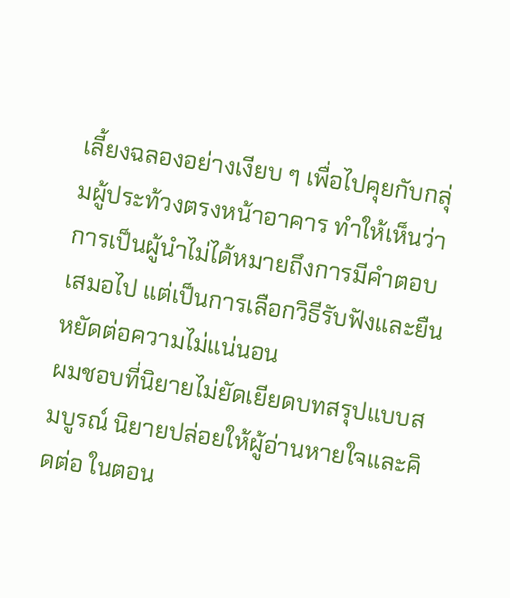เลี้ยงฉลองอย่างเงียบ ๆ เพื่อไปคุยกับกลุ่มผู้ประท้วงตรงหน้าอาคาร ทำให้เห็นว่าการเป็นผู้นำไม่ได้หมายถึงการมีคำตอบเสมอไป แต่เป็นการเลือกวิธีรับฟังและยืนหยัดต่อความไม่แน่นอน
ผมชอบที่นิยายไม่ยัดเยียดบทสรุปแบบสมบูรณ์ นิยายปล่อยให้ผู้อ่านหายใจและคิดต่อ ในตอน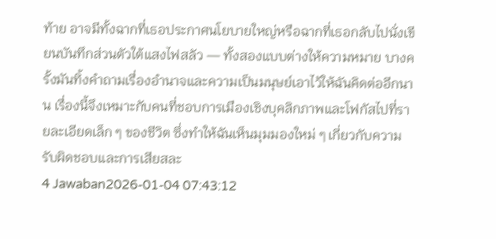ท้าย อาจมีทั้งฉากที่เธอประกาศนโยบายใหญ่หรือฉากที่เธอกลับไปนั่งเขียนบันทึกส่วนตัวใต้แสงไฟสลัว — ทั้งสองแบบต่างให้ความหมาย บางครั้งมันทิ้งคำถามเรื่องอำนาจและความเป็นมนุษย์เอาไว้ให้ฉันคิดต่ออีกนาน เรื่องนี้จึงเหมาะกับคนที่ชอบการเมืองเชิงบุคลิกภาพและโฟกัสไปที่รายละเอียดเล็ก ๆ ของชีวิต ซึ่งทำให้ฉันเห็นมุมมองใหม่ ๆ เกี่ยวกับความรับผิดชอบและการเสียสละ
4 Jawaban2026-01-04 07:43:12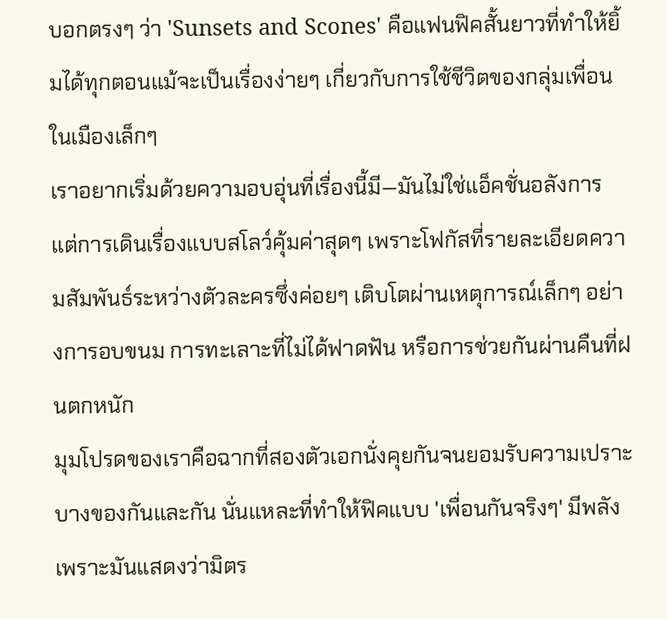บอกตรงๆ ว่า 'Sunsets and Scones' คือแฟนฟิคสั้นยาวที่ทำให้ยิ้มได้ทุกตอนแม้จะเป็นเรื่องง่ายๆ เกี่ยวกับการใช้ชีวิตของกลุ่มเพื่อนในเมืองเล็กๆ
เราอยากเริ่มด้วยความอบอุ่นที่เรื่องนี้มี—มันไม่ใช่แอ็คชั่นอลังการ แต่การเดินเรื่องแบบสโลว์คุ้มค่าสุดๆ เพราะโฟกัสที่รายละเอียดความสัมพันธ์ระหว่างตัวละครซึ่งค่อยๆ เติบโตผ่านเหตุการณ์เล็กๆ อย่างการอบขนม การทะเลาะที่ไม่ได้ฟาดฟัน หรือการช่วยกันผ่านคืนที่ฝนตกหนัก
มุมโปรดของเราคือฉากที่สองตัวเอกนั่งคุยกันจนยอมรับความเปราะบางของกันและกัน นั่นแหละที่ทำให้ฟิคแบบ 'เพื่อนกันจริงๆ' มีพลัง เพราะมันแสดงว่ามิตร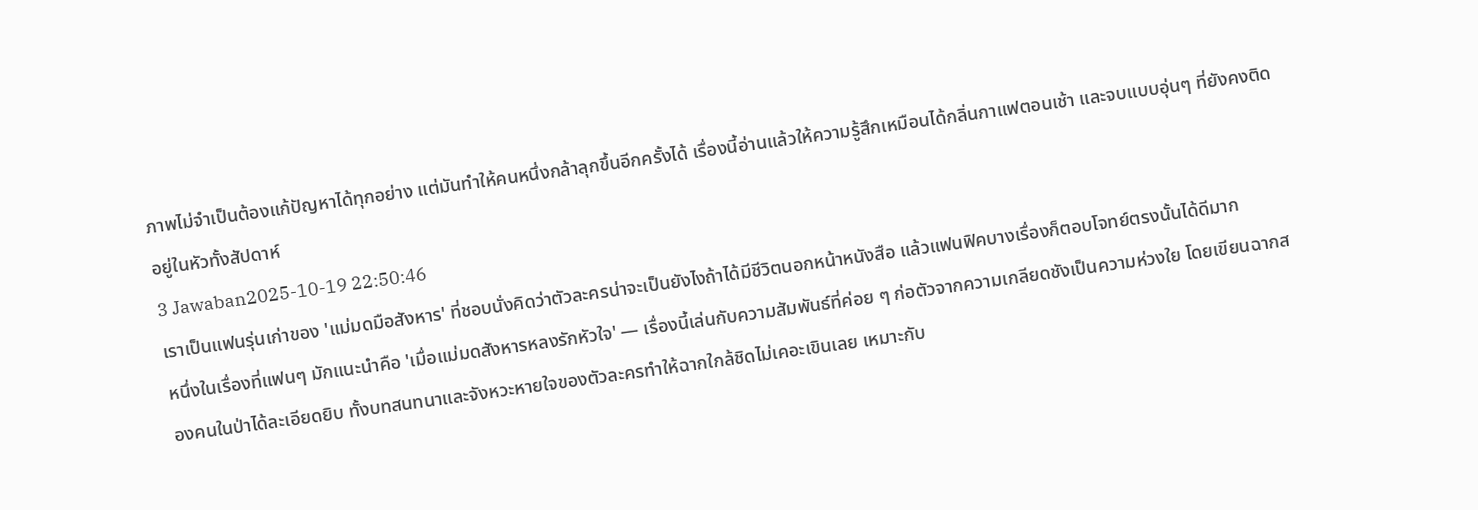ภาพไม่จำเป็นต้องแก้ปัญหาได้ทุกอย่าง แต่มันทำให้คนหนึ่งกล้าลุกขึ้นอีกครั้งได้ เรื่องนี้อ่านแล้วให้ความรู้สึกเหมือนได้กลิ่นกาแฟตอนเช้า และจบแบบอุ่นๆ ที่ยังคงติดอยู่ในหัวทั้งสัปดาห์
3 Jawaban2025-10-19 22:50:46
เราเป็นแฟนรุ่นเก่าของ 'แม่มดมือสังหาร' ที่ชอบนั่งคิดว่าตัวละครน่าจะเป็นยังไงถ้าได้มีชีวิตนอกหน้าหนังสือ แล้วแฟนฟิคบางเรื่องก็ตอบโจทย์ตรงนั้นได้ดีมาก
หนึ่งในเรื่องที่แฟนๆ มักแนะนำคือ 'เมื่อแม่มดสังหารหลงรักหัวใจ' — เรื่องนี้เล่นกับความสัมพันธ์ที่ค่อย ๆ ก่อตัวจากความเกลียดชังเป็นความห่วงใย โดยเขียนฉากสองคนในป่าได้ละเอียดยิบ ทั้งบทสนทนาและจังหวะหายใจของตัวละครทำให้ฉากใกล้ชิดไม่เคอะเขินเลย เหมาะกับ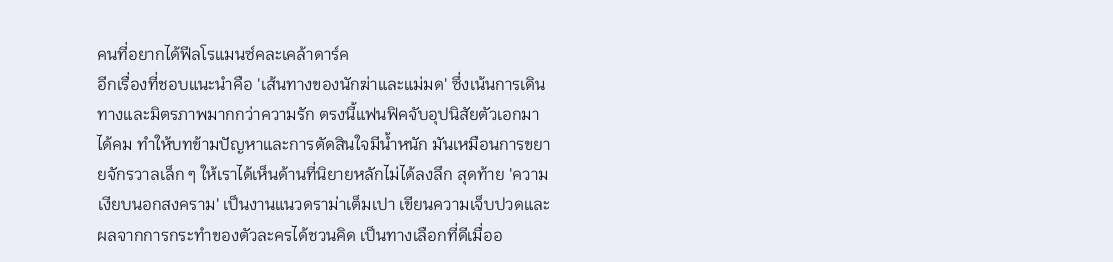คนที่อยากได้ฟีลโรแมนซ์คละเคล้าดาร์ค
อีกเรื่องที่ชอบแนะนำคือ 'เส้นทางของนักฆ่าและแม่มด' ซึ่งเน้นการเดินทางและมิตรภาพมากกว่าความรัก ตรงนี้แฟนฟิคจับอุปนิสัยตัวเอกมาได้คม ทำให้บทข้ามปัญหาและการตัดสินใจมีน้ำหนัก มันเหมือนการขยายจักรวาลเล็ก ๆ ให้เราได้เห็นด้านที่นิยายหลักไม่ได้ลงลึก สุดท้าย 'ความเงียบนอกสงคราม' เป็นงานแนวดราม่าเต็มเปา เขียนความเจ็บปวดและผลจากการกระทำของตัวละครได้ชวนคิด เป็นทางเลือกที่ดีเมื่ออ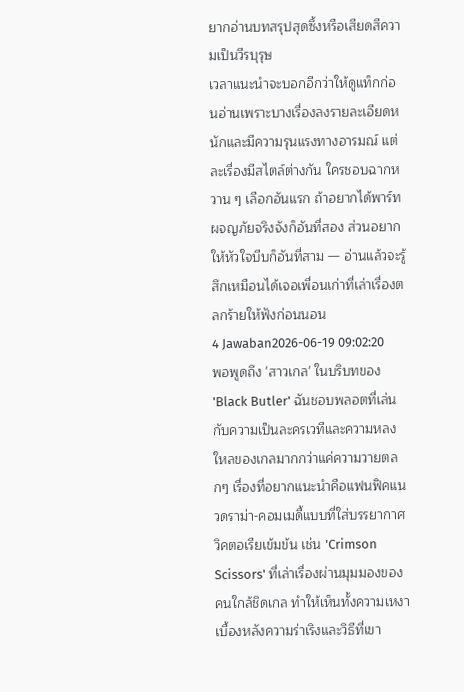ยากอ่านบทสรุปสุดซึ้งหรือเสียดสีความเป็นวีรบุรุษ
เวลาแนะนำจะบอกอีกว่าให้ดูแท็กก่อนอ่านเพราะบางเรื่องลงรายละเอียดหนักและมีความรุนแรงทางอารมณ์ แต่ละเรื่องมีสไตล์ต่างกัน ใครชอบฉากหวาน ๆ เลือกอันแรก ถ้าอยากได้พาร์ทผจญภัยจริงจังก็อันที่สอง ส่วนอยากให้หัวใจบีบก็อันที่สาม — อ่านแล้วจะรู้สึกเหมือนได้เจอเพื่อนเก่าที่เล่าเรื่องตลกร้ายให้ฟังก่อนนอน
4 Jawaban2026-06-19 09:02:20
พอพูดถึง 'สาวเกล' ในบริบทของ 'Black Butler' ฉันชอบพลอตที่เล่นกับความเป็นละครเวทีและความหลงใหลของเกลมากกว่าแค่ความวายตลกๆ เรื่องที่อยากแนะนำคือแฟนฟิคแนวดราม่า-คอมเมดี้แบบที่ใส่บรรยากาศวิคตอเรียเข้มข้น เช่น 'Crimson Scissors' ที่เล่าเรื่องผ่านมุมมองของคนใกล้ชิดเกล ทำให้เห็นทั้งความเหงาเบื้องหลังความร่าเริงและวิธีที่เขา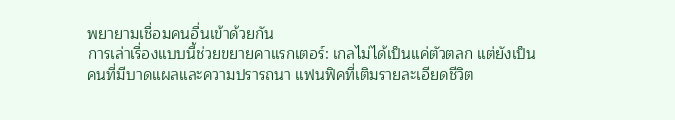พยายามเชื่อมคนอื่นเข้าด้วยกัน
การเล่าเรื่องแบบนี้ช่วยขยายคาแรกเตอร์: เกลไม่ได้เป็นแค่ตัวตลก แต่ยังเป็นคนที่มีบาดแผลและความปรารถนา แฟนฟิคที่เติมรายละเอียดชีวิต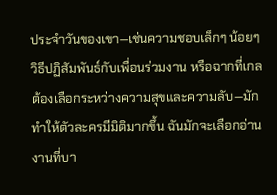ประจำวันของเขา—เช่นความชอบเล็กๆ น้อยๆ วิธีปฏิสัมพันธ์กับเพื่อนร่วมงาน หรือฉากที่เกลต้องเลือกระหว่างความสุขและความลับ—มักทำให้ตัวละครมีมิติมากขึ้น ฉันมักจะเลือกอ่านงานที่บา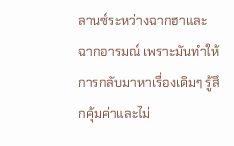ลานซ์ระหว่างฉากฮาและฉากอารมณ์ เพราะมันทำให้การกลับมาหาเรื่องเดิมๆ รู้สึกคุ้มค่าและไม่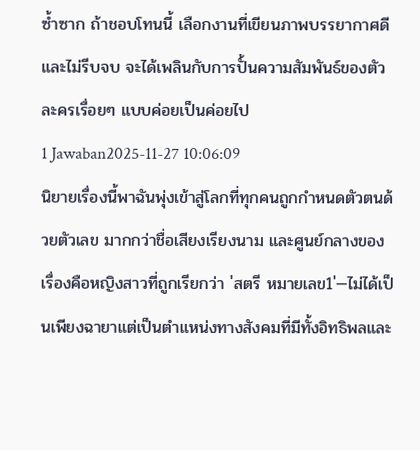ซ้ำซาก ถ้าชอบโทนนี้ เลือกงานที่เขียนภาพบรรยากาศดีและไม่รีบจบ จะได้เพลินกับการปั้นความสัมพันธ์ของตัวละครเรื่อยๆ แบบค่อยเป็นค่อยไป
1 Jawaban2025-11-27 10:06:09
นิยายเรื่องนี้พาฉันพุ่งเข้าสู่โลกที่ทุกคนถูกกำหนดตัวตนด้วยตัวเลข มากกว่าชื่อเสียงเรียงนาม และศูนย์กลางของเรื่องคือหญิงสาวที่ถูกเรียกว่า 'สตรี หมายเลข1'—ไม่ได้เป็นเพียงฉายาแต่เป็นตำแหน่งทางสังคมที่มีทั้งอิทธิพลและ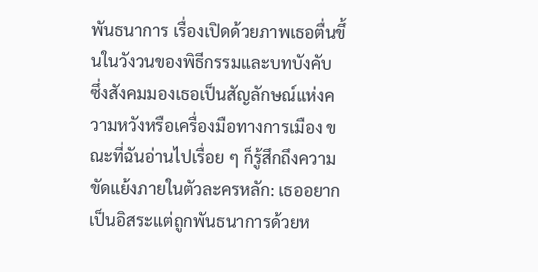พันธนาการ เรื่องเปิดด้วยภาพเธอตื่นขึ้นในวังวนของพิธีกรรมและบทบังคับ ซึ่งสังคมมองเธอเป็นสัญลักษณ์แห่งความหวังหรือเครื่องมือทางการเมือง ขณะที่ฉันอ่านไปเรื่อย ๆ ก็รู้สึกถึงความขัดแย้งภายในตัวละครหลัก: เธออยากเป็นอิสระแต่ถูกพันธนาการด้วยห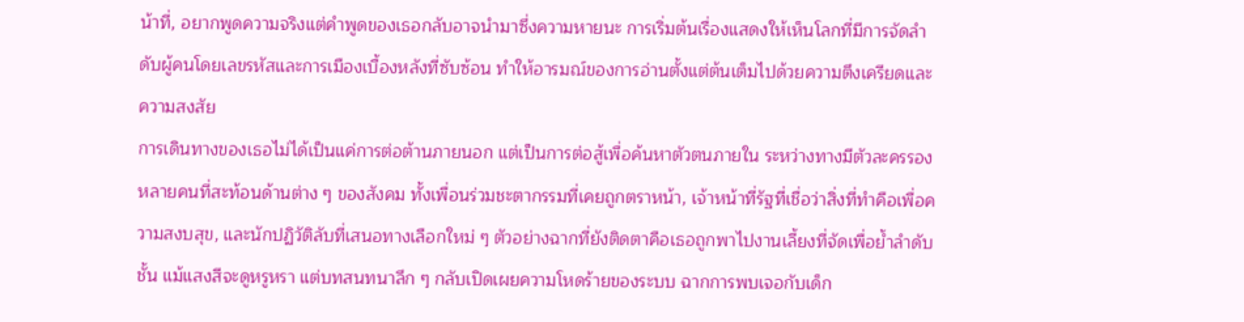น้าที่, อยากพูดความจริงแต่คำพูดของเธอกลับอาจนำมาซึ่งความหายนะ การเริ่มต้นเรื่องแสดงให้เห็นโลกที่มีการจัดลําดับผู้คนโดยเลขรหัสและการเมืองเบื้องหลังที่ซับซ้อน ทำให้อารมณ์ของการอ่านตั้งแต่ต้นเต็มไปด้วยความตึงเครียดและความสงสัย
การเดินทางของเธอไม่ได้เป็นแค่การต่อต้านภายนอก แต่เป็นการต่อสู้เพื่อค้นหาตัวตนภายใน ระหว่างทางมีตัวละครรองหลายคนที่สะท้อนด้านต่าง ๆ ของสังคม ทั้งเพื่อนร่วมชะตากรรมที่เคยถูกตราหน้า, เจ้าหน้าที่รัฐที่เชื่อว่าสิ่งที่ทำคือเพื่อความสงบสุข, และนักปฏิวัติลับที่เสนอทางเลือกใหม่ ๆ ตัวอย่างฉากที่ยังติดตาคือเธอถูกพาไปงานเลี้ยงที่จัดเพื่อย้ำลําดับชั้น แม้แสงสีจะดูหรูหรา แต่บทสนทนาลึก ๆ กลับเปิดเผยความโหดร้ายของระบบ ฉากการพบเจอกับเด็ก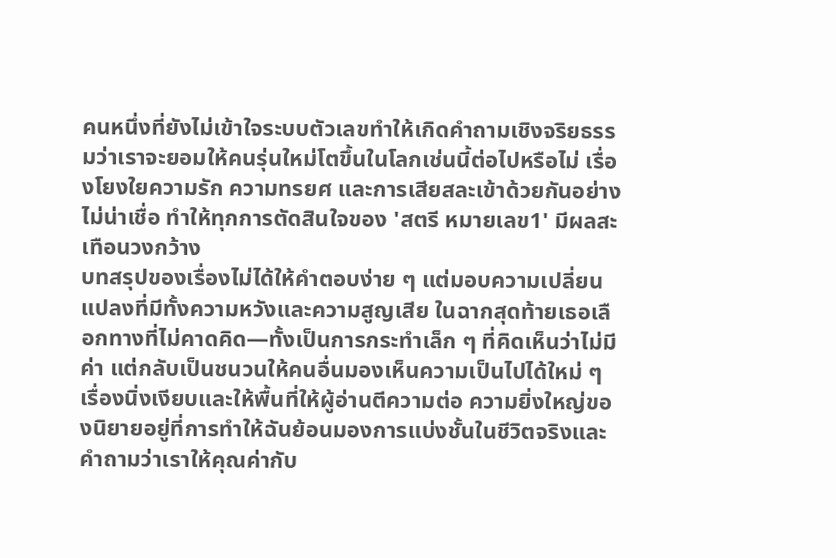คนหนึ่งที่ยังไม่เข้าใจระบบตัวเลขทำให้เกิดคำถามเชิงจริยธรรมว่าเราจะยอมให้คนรุ่นใหม่โตขึ้นในโลกเช่นนี้ต่อไปหรือไม่ เรื่องโยงใยความรัก ความทรยศ และการเสียสละเข้าด้วยกันอย่างไม่น่าเชื่อ ทำให้ทุกการตัดสินใจของ 'สตรี หมายเลข1' มีผลสะเทือนวงกว้าง
บทสรุปของเรื่องไม่ได้ให้คำตอบง่าย ๆ แต่มอบความเปลี่ยนแปลงที่มีทั้งความหวังและความสูญเสีย ในฉากสุดท้ายเธอเลือกทางที่ไม่คาดคิด—ทั้งเป็นการกระทำเล็ก ๆ ที่คิดเห็นว่าไม่มีค่า แต่กลับเป็นชนวนให้คนอื่นมองเห็นความเป็นไปได้ใหม่ ๆ เรื่องนิ่งเงียบและให้พื้นที่ให้ผู้อ่านตีความต่อ ความยิ่งใหญ่ของนิยายอยู่ที่การทำให้ฉันย้อนมองการแบ่งชั้นในชีวิตจริงและคำถามว่าเราให้คุณค่ากับ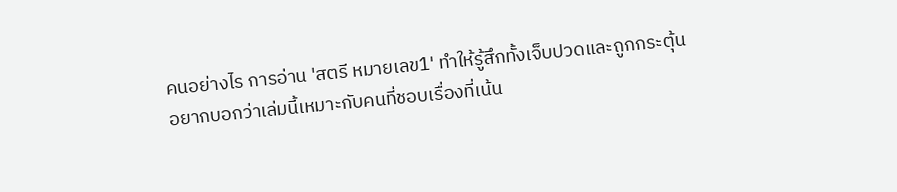คนอย่างไร การอ่าน 'สตรี หมายเลข1' ทำให้รู้สึกทั้งเจ็บปวดและถูกกระตุ้น อยากบอกว่าเล่มนี้เหมาะกับคนที่ชอบเรื่องที่เน้น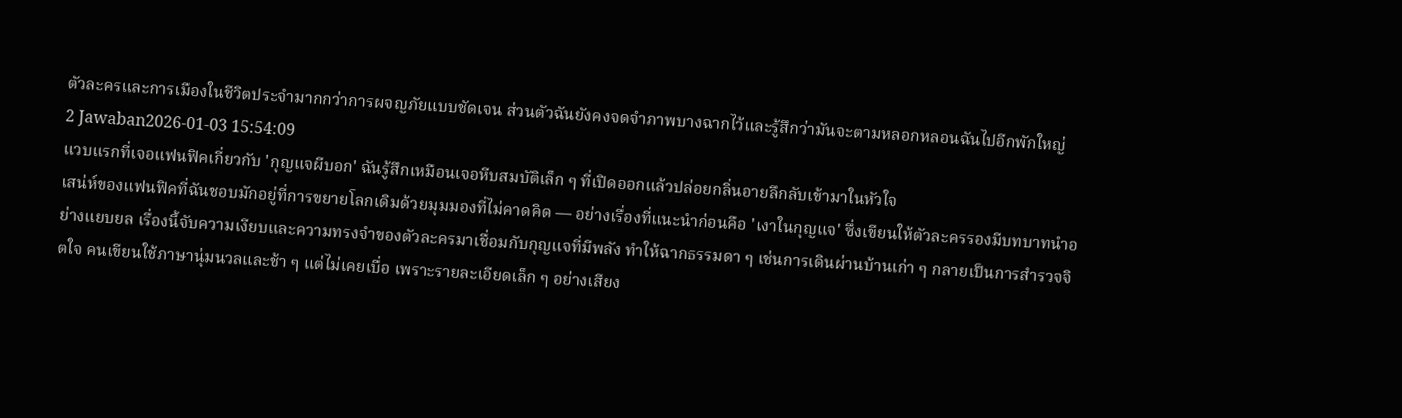ตัวละครและการเมืองในชีวิตประจำมากกว่าการผจญภัยแบบชัดเจน ส่วนตัวฉันยังคงจดจำภาพบางฉากไว้และรู้สึกว่ามันจะตามหลอกหลอนฉันไปอีกพักใหญ่
2 Jawaban2026-01-03 15:54:09
แวบแรกที่เจอแฟนฟิคเกี่ยวกับ 'กุญแจผีบอก' ฉันรู้สึกเหมือนเจอหีบสมบัติเล็ก ๆ ที่เปิดออกแล้วปล่อยกลิ่นอายลึกลับเข้ามาในหัวใจ
เสน่ห์ของแฟนฟิคที่ฉันชอบมักอยู่ที่การขยายโลกเดิมด้วยมุมมองที่ไม่คาดคิด — อย่างเรื่องที่แนะนำก่อนคือ 'เงาในกุญแจ' ซึ่งเขียนให้ตัวละครรองมีบทบาทนำอย่างแยบยล เรื่องนี้จับความเงียบและความทรงจำของตัวละครมาเชื่อมกับกุญแจที่มีพลัง ทำให้ฉากธรรมดา ๆ เช่นการเดินผ่านบ้านเก่า ๆ กลายเป็นการสำรวจจิตใจ คนเขียนใช้ภาษานุ่มนวลและช้า ๆ แต่ไม่เคยเบื่อ เพราะรายละเอียดเล็ก ๆ อย่างเสียง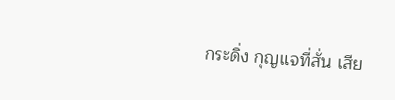กระดิ่ง กุญแจที่สั่น เสีย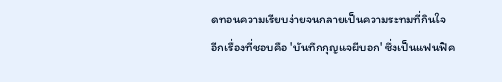ดทอนความเรียบง่ายจนกลายเป็นความระทมที่กินใจ
อีกเรื่องที่ชอบคือ 'บันทึกกุญแจผีบอก' ซึ่งเป็นแฟนฟิค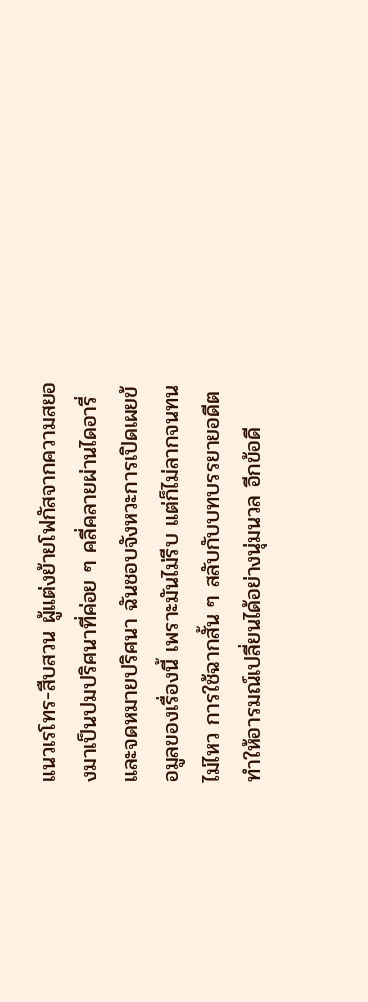แนวเรโทร-สืบสวน ผู้แต่งย้ายโฟกัสจากความสยองมาเป็นปมปริศนาที่ค่อย ๆ คลี่คลายผ่านไดอารี่และจดหมายปริศนา ฉันชอบจังหวะการเปิดเผยข้อมูลของเรื่องนี้ เพราะมันไม่รีบ แต่ก็ไม่ลากจนทนไม่ไหว การใช้ฉากสั้น ๆ สลับกับบทบรรยายอดีตทำให้อารมณ์เปลี่ยนได้อย่างนุ่มนวล อีกข้อดี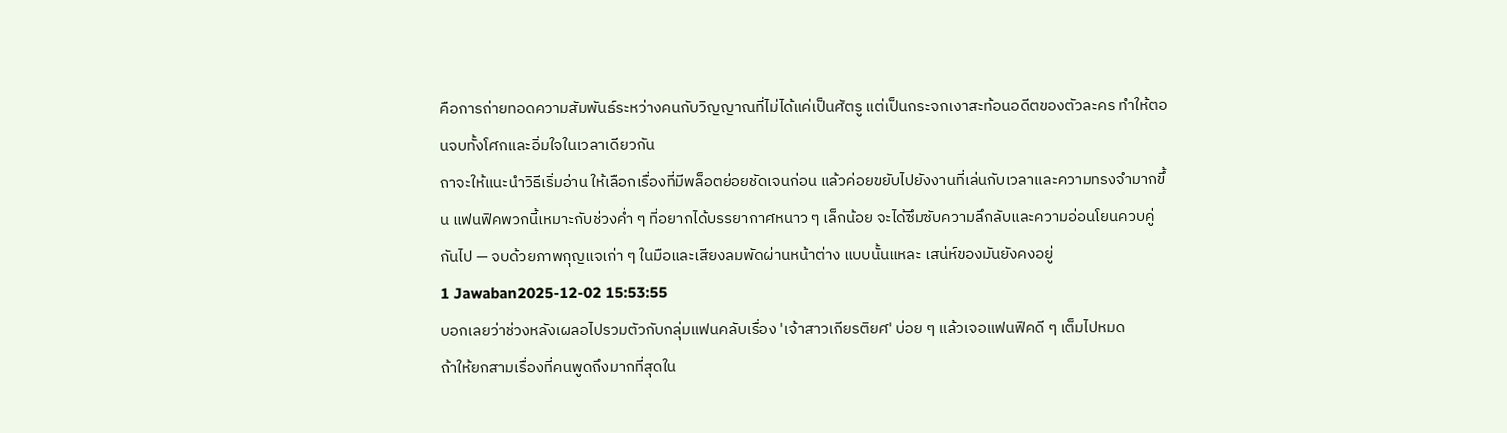คือการถ่ายทอดความสัมพันธ์ระหว่างคนกับวิญญาณที่ไม่ได้แค่เป็นศัตรู แต่เป็นกระจกเงาสะท้อนอดีตของตัวละคร ทำให้ตอนจบทั้งโศกและอิ่มใจในเวลาเดียวกัน
ถาจะให้แนะนำวิธีเริ่มอ่าน ให้เลือกเรื่องที่มีพล็อตย่อยชัดเจนก่อน แล้วค่อยขยับไปยังงานที่เล่นกับเวลาและความทรงจำมากขึ้น แฟนฟิคพวกนี้เหมาะกับช่วงค่ำ ๆ ที่อยากได้บรรยากาศหนาว ๆ เล็กน้อย จะได้ซึมซับความลึกลับและความอ่อนโยนควบคู่กันไป — จบด้วยภาพกุญแจเก่า ๆ ในมือและเสียงลมพัดผ่านหน้าต่าง แบบนั้นแหละ เสน่ห์ของมันยังคงอยู่
1 Jawaban2025-12-02 15:53:55
บอกเลยว่าช่วงหลังเผลอไปรวมตัวกับกลุ่มแฟนคลับเรื่อง 'เจ้าสาวเกียรติยศ' บ่อย ๆ แล้วเจอแฟนฟิคดี ๆ เต็มไปหมด
ถ้าให้ยกสามเรื่องที่คนพูดถึงมากที่สุดใน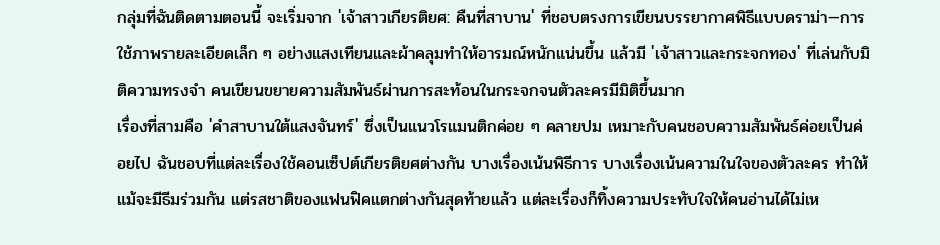กลุ่มที่ฉันติดตามตอนนี้ จะเริ่มจาก 'เจ้าสาวเกียรติยศ: คืนที่สาบาน' ที่ชอบตรงการเขียนบรรยากาศพิธีแบบดราม่า—การใช้ภาพรายละเอียดเล็ก ๆ อย่างแสงเทียนและผ้าคลุมทำให้อารมณ์หนักแน่นขึ้น แล้วมี 'เจ้าสาวและกระจกทอง' ที่เล่นกับมิติความทรงจำ คนเขียนขยายความสัมพันธ์ผ่านการสะท้อนในกระจกจนตัวละครมีมิติขึ้นมาก
เรื่องที่สามคือ 'คำสาบานใต้แสงจันทร์' ซึ่งเป็นแนวโรแมนติกค่อย ๆ คลายปม เหมาะกับคนชอบความสัมพันธ์ค่อยเป็นค่อยไป ฉันชอบที่แต่ละเรื่องใช้คอนเซ็ปต์เกียรติยศต่างกัน บางเรื่องเน้นพิธีการ บางเรื่องเน้นความในใจของตัวละคร ทำให้แม้จะมีธีมร่วมกัน แต่รสชาติของแฟนฟิคแตกต่างกันสุดท้ายแล้ว แต่ละเรื่องก็ทิ้งความประทับใจให้คนอ่านได้ไม่เห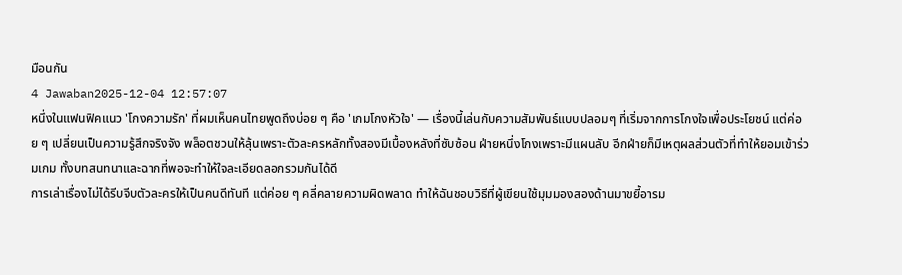มือนกัน
4 Jawaban2025-12-04 12:57:07
หนึ่งในแฟนฟิคแนว 'โกงความรัก' ที่ผมเห็นคนไทยพูดถึงบ่อย ๆ คือ 'เกมโกงหัวใจ' — เรื่องนี้เล่นกับความสัมพันธ์แบบปลอมๆ ที่เริ่มจากการโกงใจเพื่อประโยชน์ แต่ค่อย ๆ เปลี่ยนเป็นความรู้สึกจริงจัง พล็อตชวนให้ลุ้นเพราะตัวละครหลักทั้งสองมีเบื้องหลังที่ซับซ้อน ฝ่ายหนึ่งโกงเพราะมีแผนลับ อีกฝ่ายก็มีเหตุผลส่วนตัวที่ทำให้ยอมเข้าร่วมเกม ทั้งบทสนทนาและฉากที่พอจะทำให้ใจละเอียดลอกรวมกันได้ดี
การเล่าเรื่องไม่ได้รีบจีบตัวละครให้เป็นคนดีทันที แต่ค่อย ๆ คลี่คลายความผิดพลาด ทำให้ฉันชอบวิธีที่ผู้เขียนใช้มุมมองสองด้านมาขยี้อารม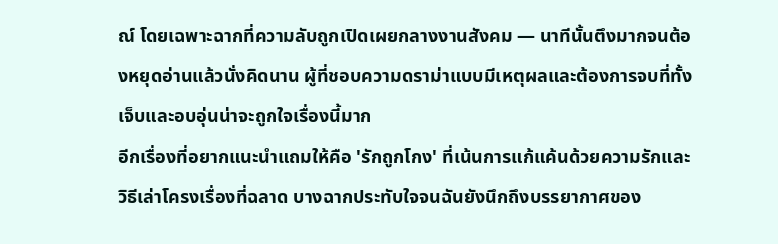ณ์ โดยเฉพาะฉากที่ความลับถูกเปิดเผยกลางงานสังคม — นาทีนั้นตึงมากจนต้องหยุดอ่านแล้วนั่งคิดนาน ผู้ที่ชอบความดราม่าแบบมีเหตุผลและต้องการจบที่ทั้งเจ็บและอบอุ่นน่าจะถูกใจเรื่องนี้มาก
อีกเรื่องที่อยากแนะนำแถมให้คือ 'รักถูกโกง' ที่เน้นการแก้แค้นด้วยความรักและวิธีเล่าโครงเรื่องที่ฉลาด บางฉากประทับใจจนฉันยังนึกถึงบรรยากาศของ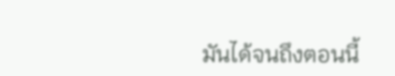มันได้จนถึงตอนนี้